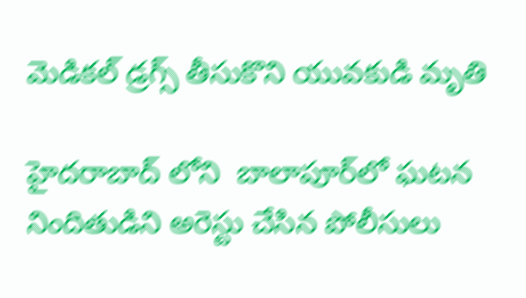మెడికల్ డ్రగ్స్ తీసుకొని యువకుడి మృతి

హైదరాబాద్ లోని  బాలాపూర్‌లో ఘటన నిందితుడిని అరెస్టు చేసిన పోలీసులు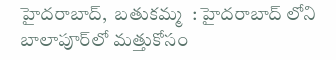హైదరాబాద్,  బతుకమ్మ  : హైదరాబాద్ లోని  బాలాపూర్‌లో మత్తుకోసం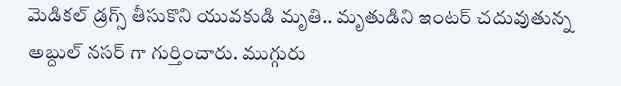మెడికల్ డ్రగ్స్ తీసుకొని యువకుడి మృతి.. మృతుడిని ఇంటర్ చదువుతున్న అబ్దుల్ నసర్ గా గుర్తించారు. ముగ్గురు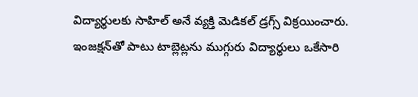విద్యార్థులకు సాహిల్ అనే వ్యక్తి మెడికల్ డ్రగ్స్ విక్రయించారు. ఇంజక్షన్‌తో పాటు టాబ్లెట్లను ముగ్గురు విద్యార్థులు ఒకేసారి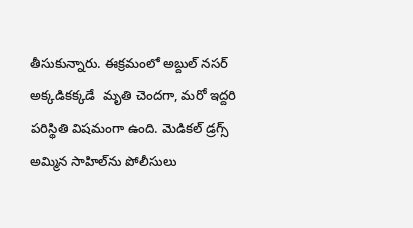తీసుకున్నారు. ఈక్రమంలో అబ్దుల్ నసర్ అక్కడికక్కడే  మృతి చెందగా, మరో ఇద్దరి పరిస్థితి విషమంగా ఉంది. మెడికల్ డ్రగ్స్ అమ్మిన సాహిల్‌ను పోలీసులు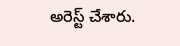అరెస్ట్ చేశారు.